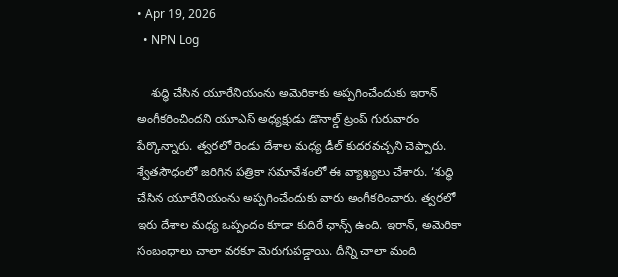• Apr 19, 2026
  • NPN Log

    శుద్ధి చేసిన యూరేనియంను అమెరికాకు అప్పగించేందుకు ఇరాన్ అంగీకరించిందని యూఎస్ అధ్యక్షుడు డొనాల్డ్ ట్రంప్ గురువారం పేర్కొన్నారు. త్వరలో రెండు దేశాల మధ్య డీల్ కుదరవచ్చని చెప్పారు. శ్వేతసౌధంలో జరిగిన పత్రికా సమావేశంలో ఈ వ్యాఖ్యలు చేశారు. ‘శుద్ధి చేసిన యూరేనియంను అప్పగించేందుకు వారు అంగీకరించారు. త్వరలో ఇరు దేశాల మధ్య ఒప్పందం కూడా కుదిరే ఛాన్స్ ఉంది. ఇరాన్‌, అమెరికా సంబంధాలు చాలా వరకూ మెరుగుపడ్డాయి. దీన్ని చాలా మంది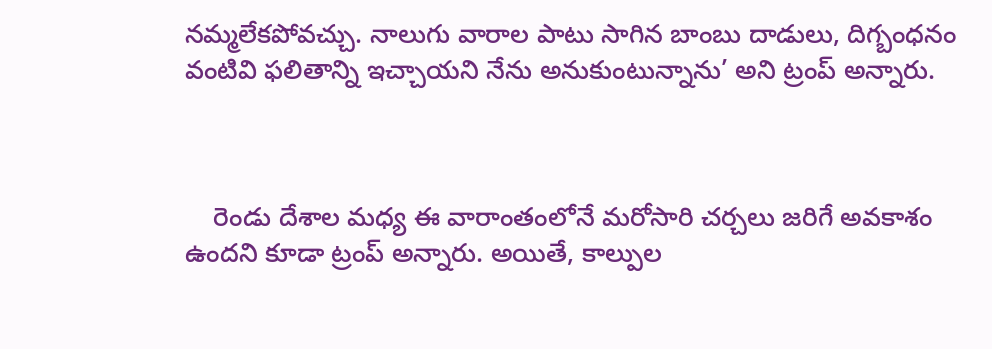నమ్మలేకపోవచ్చు. నాలుగు వారాల పాటు సాగిన బాంబు దాడులు, దిగ్బంధనం వంటివి ఫలితాన్ని ఇచ్చాయని నేను అనుకుంటున్నాను’ అని ట్రంప్ అన్నారు.



    రెండు దేశాల మధ్య ఈ వారాంతంలోనే మరోసారి చర్చలు జరిగే అవకాశం ఉందని కూడా ట్రంప్ అన్నారు. అయితే, కాల్పుల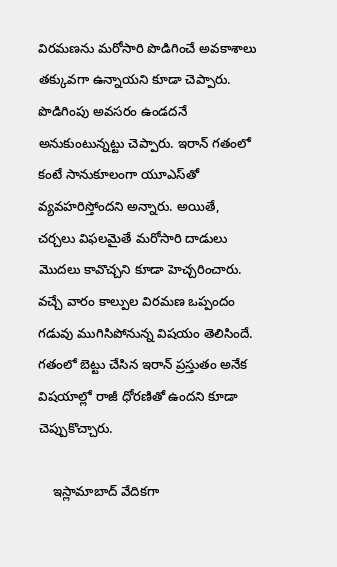విరమణను మరోసారి పొడిగించే అవకాశాలు తక్కువగా ఉన్నాయని కూడా చెప్పారు. పొడిగింపు అవసరం ఉండదనే అనుకుంటున్నట్టు చెప్పారు. ఇరాన్ గతంలో కంటే సానుకూలంగా యూఎస్‌తో వ్యవహరిస్తోందని అన్నారు. అయితే, చర్చలు విఫలమైతే మరోసారి దాడులు మొదలు కావొచ్చని కూడా హెచ్చరించారు. వచ్చే వారం కాల్పుల విరమణ ఒప్పందం గడువు ముగిసిపోనున్న విషయం తెలిసిందే. గతంలో బెట్టు చేసిన ఇరాన్ ప్రస్తుతం అనేక విషయాల్లో రాజీ ధోరణితో ఉందని కూడా చెప్పుకొచ్చారు.

    ఇస్లామాబాద్ వేదికగా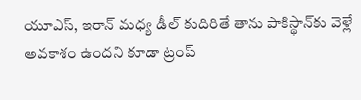యూఎస్, ఇరాన్ మధ్య డీల్‌ కుదిరితే తాను పాకిస్థాన్‌కు వెళ్లే అవకాశం ఉందని కూడా ట్రంప్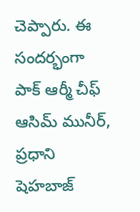చెప్పారు. ఈ సందర్భంగా పాక్ ఆర్మీ చీఫ్ ఆసిమ్ మునీర్, ప్రధాని షెహబాజ్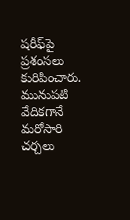షరీఫ్‌పై ప్రశంసలు కురిపించారు. మునుపటి వేదికగానే మరోసారి చర్చలు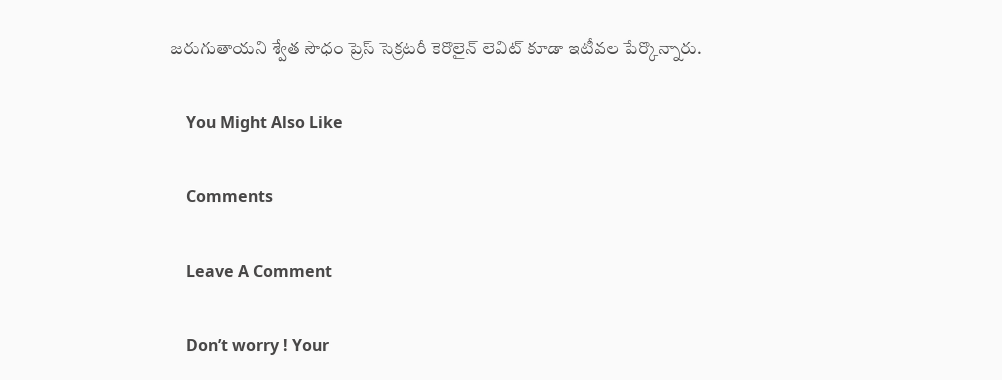జరుగుతాయని శ్వేత సౌధం ప్రెస్ సెక్రటరీ కెరొలైన్ లెవిట్ కూడా ఇటీవల పేర్కొన్నారు.

    You Might Also Like

    Comments

    Leave A Comment

    Don’t worry ! Your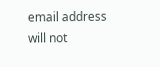email address will not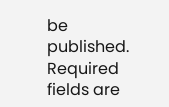be published. Required fields are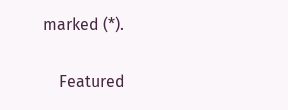marked (*).

    Featured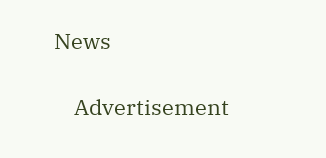News

    Advertisement